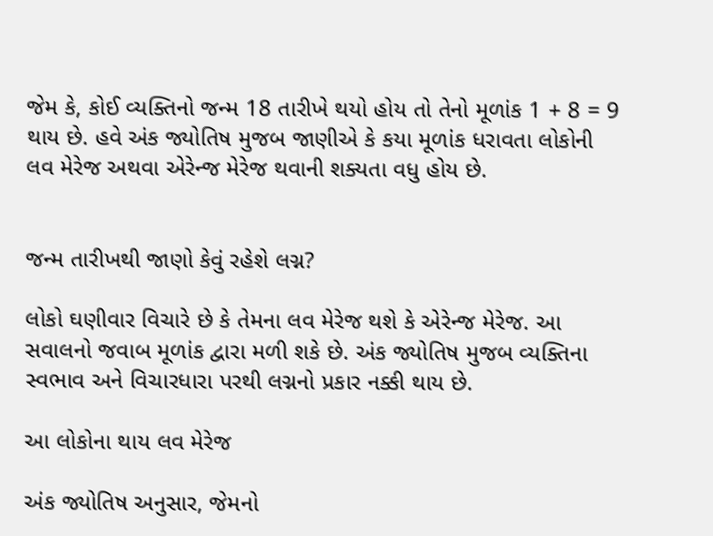જેમ કે, કોઈ વ્યક્તિનો જન્મ 18 તારીખે થયો હોય તો તેનો મૂળાંક 1 + 8 = 9 થાય છે. હવે અંક જ્યોતિષ મુજબ જાણીએ કે કયા મૂળાંક ધરાવતા લોકોની લવ મેરેજ અથવા એરેન્જ મેરેજ થવાની શક્યતા વધુ હોય છે.


જન્મ તારીખથી જાણો કેવું રહેશે લગ્ન?

લોકો ઘણીવાર વિચારે છે કે તેમના લવ મેરેજ થશે કે એરેન્જ મેરેજ. આ સવાલનો જવાબ મૂળાંક દ્વારા મળી શકે છે. અંક જ્યોતિષ મુજબ વ્યક્તિના સ્વભાવ અને વિચારધારા પરથી લગ્નનો પ્રકાર નક્કી થાય છે.

આ લોકોના થાય લવ મેરેજ

અંક જ્યોતિષ અનુસાર, જેમનો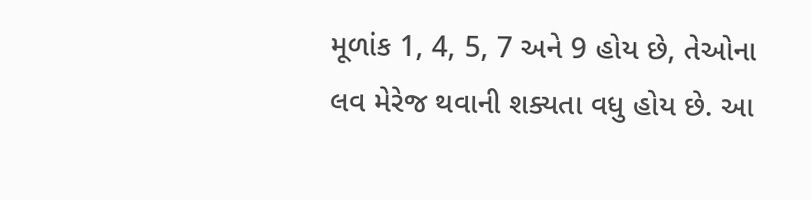મૂળાંક 1, 4, 5, 7 અને 9 હોય છે, તેઓના લવ મેરેજ થવાની શક્યતા વધુ હોય છે. આ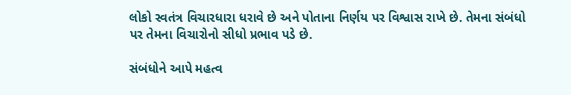લોકો સ્વતંત્ર વિચારધારા ધરાવે છે અને પોતાના નિર્ણય પર વિશ્વાસ રાખે છે. તેમના સંબંધો પર તેમના વિચારોનો સીધો પ્રભાવ પડે છે.

સંબંધોને આપે મહત્વ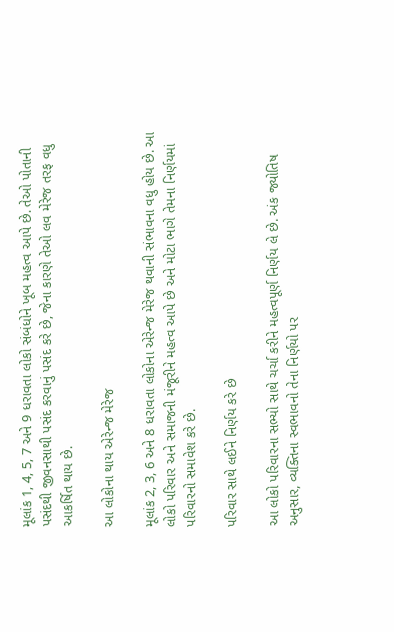મૂલાંક 1, 4, 5, 7 અને 9 ધરાવતા લોકો સંબંધોને ખૂબ મહત્વ આપે છે. તેઓ પોતાની પસંદથી જીવનસાથી પસંદ કરવાનું પસંદ કરે છે, જેના કારણે તેઓ લવ મેરેજ તરફ વધુ આકર્ષિત થાય છે.

આ લોકોના થાય એરેન્જ મેરેજ

મૂલાંક 2, 3, 6 અને 8 ધરાવતા લોકોના એરેન્જ મેરેજ થવાની સંભાવના વધુ હોય છે. આ લોકો પરિવાર અને સમાજની મંજૂરીને મહત્વ આપે છે અને મોટા ભાગે તેમના નિર્ણયમાં પરિવારનો સમાવેશ કરે છે.

પરિવાર સાથે લઈને નિર્ણય કરે છે

આ લોકો પરિવારના સભ્યો સાથે ચર્ચા કરીને મહત્વપૂર્ણ નિર્ણય લે છે. અંક જ્યોતિષ અનુસાર, વ્યક્તિના સ્વભાવનો તેના નિર્ણયો પર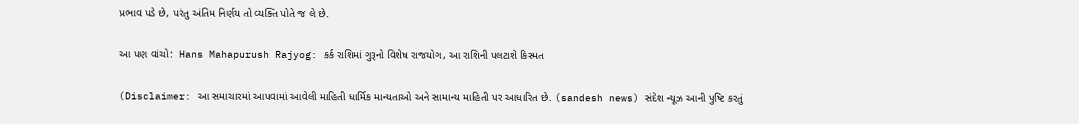પ્રભાવ પડે છે, પરંતુ અંતિમ નિર્ણય તો વ્યક્તિ પોતે જ લે છે.

આ પણ વાંચો:  Hans Mahapurush Rajyog: કર્ક રાશિમાં ગુરૂનો વિશેષ રાજયોગ, આ રાશિની પલટાશે કિસ્મત

(Disclaimer: આ સમાચારમાં આપવામાં આવેલી માહિતી ધાર્મિક માન્યતાઓ અને સામાન્ય માહિતી પર આધારિત છે. (sandesh news) સંદેશ ન્યૂઝ આની પુષ્ટિ કરતું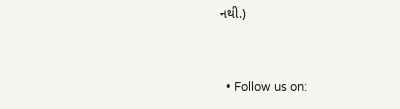નથી.)


  • Follow us on: